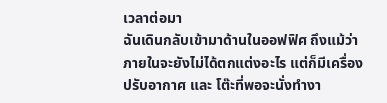เวลาต่อมา
ฉันเดินกลับเข้ามาด้านในออฟฟิศ ถึงแม้ว่าภายในจะยังไม่ได้ตกแต่งอะไร แต่ก็มีเครื่องปรับอากาศ และ โต๊ะที่พอจะนั่งทำงา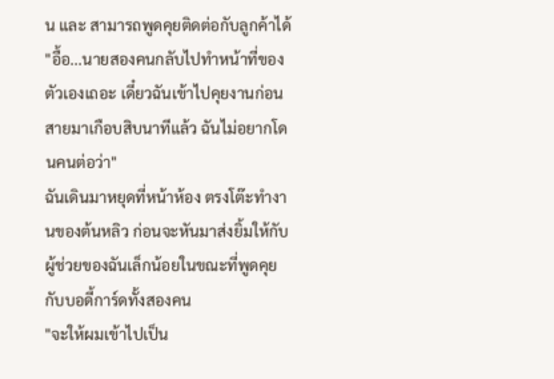น และ สามารถพูดคุยติดต่อกับลูกค้าได้
"อื้อ...นายสองคนกลับไปทำหน้าที่ของตัวเองเถอะ เดี๋ยวฉันเข้าไปคุยงานก่อน สายมาเกือบสิบนาทีแล้ว ฉันไม่อยากโดนคนต่อว่า"
ฉันเดินมาหยุดที่หน้าห้อง ตรงโต๊ะทำงานของต้นหลิว ก่อนจะหันมาส่งยิ้มให้กับผู้ช่วยของฉันเล็กน้อยในขณะที่พูดคุยกับบอดี้การ์ดทั้งสองคน
"จะให้ผมเข้าไปเป็น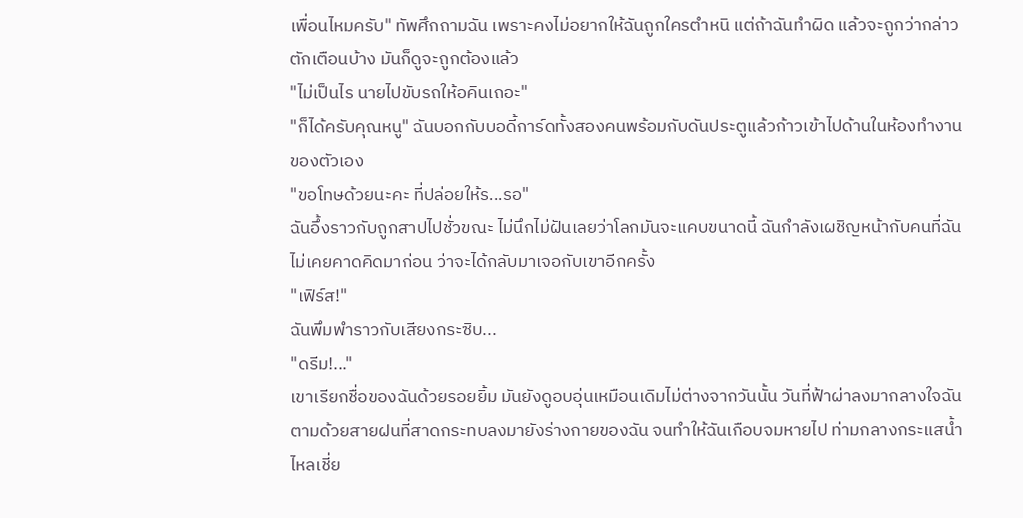เพื่อนไหมครับ" ทัพศึกถามฉัน เพราะคงไม่อยากให้ฉันถูกใครตำหนิ แต่ถ้าฉันทำผิด แล้วจะถูกว่ากล่าวตักเตือนบ้าง มันก็ดูจะถูกต้องแล้ว
"ไม่เป็นไร นายไปขับรถให้อคินเถอะ"
"ก็ได้ครับคุณหนู" ฉันบอกกับบอดี้การ์ดทั้งสองคนพร้อมกับดันประตูแล้วก้าวเข้าไปด้านในห้องทำงานของตัวเอง
"ขอโทษด้วยนะคะ ที่ปล่อยให้ร...รอ"
ฉันอึ้งราวกับถูกสาปไปชั่วขณะ ไม่นึกไม่ฝันเลยว่าโลกมันจะแคบขนาดนี้ ฉันกำลังเผชิญหน้ากับคนที่ฉันไม่เคยคาดคิดมาก่อน ว่าจะได้กลับมาเจอกับเขาอีกครั้ง
"เฟิร์ส!"
ฉันพึมพำราวกับเสียงกระซิบ...
"ดรีม!..."
เขาเรียกชื่อของฉันด้วยรอยยิ้ม มันยังดูอบอุ่นเหมือนเดิมไม่ต่างจากวันนั้น วันที่ฟ้าผ่าลงมากลางใจฉัน ตามด้วยสายฝนที่สาดกระทบลงมายังร่างกายของฉัน จนทำให้ฉันเกือบจมหายไป ท่ามกลางกระแสน้ำไหลเชี่ย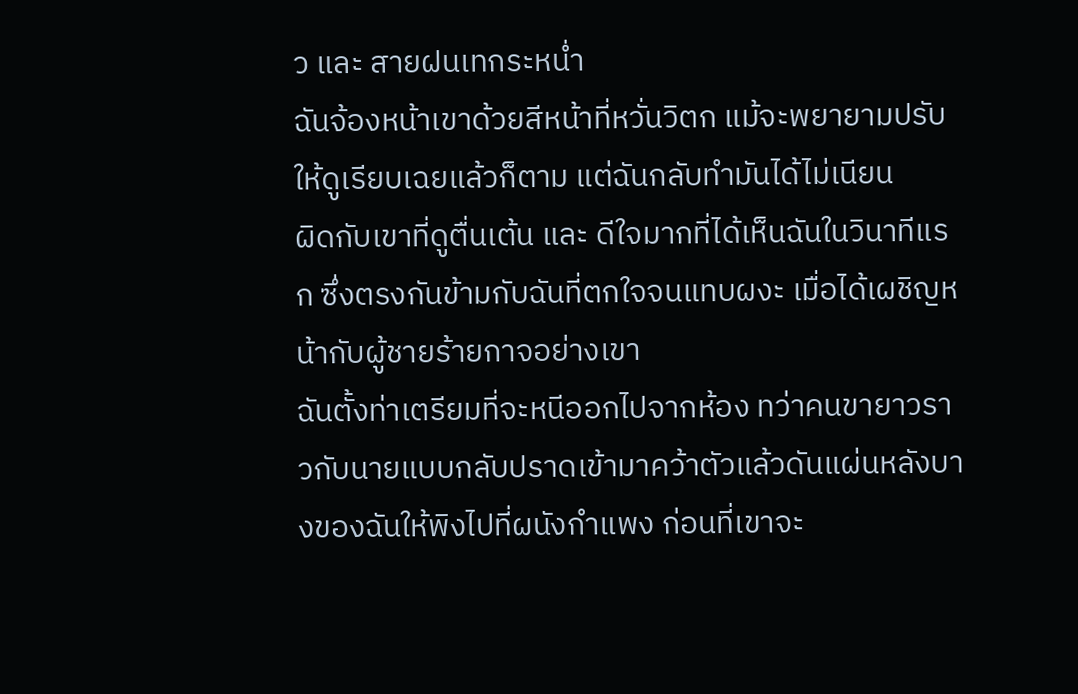ว และ สายฝนเทกระหน่ำ
ฉันจ้องหน้าเขาด้วยสีหน้าที่หวั่นวิตก แม้จะพยายามปรับให้ดูเรียบเฉยแล้วก็ตาม แต่ฉันกลับทำมันได้ไม่เนียน
ผิดกับเขาที่ดูตื่นเต้น และ ดีใจมากที่ได้เห็นฉันในวินาทีแรก ซึ่งตรงกันข้ามกับฉันที่ตกใจจนแทบผงะ เมื่อได้เผชิญหน้ากับผู้ชายร้ายกาจอย่างเขา
ฉันตั้งท่าเตรียมที่จะหนีออกไปจากห้อง ทว่าคนขายาวราวกับนายแบบกลับปราดเข้ามาคว้าตัวแล้วดันแผ่นหลังบางของฉันให้พิงไปที่ผนังกำแพง ก่อนที่เขาจะ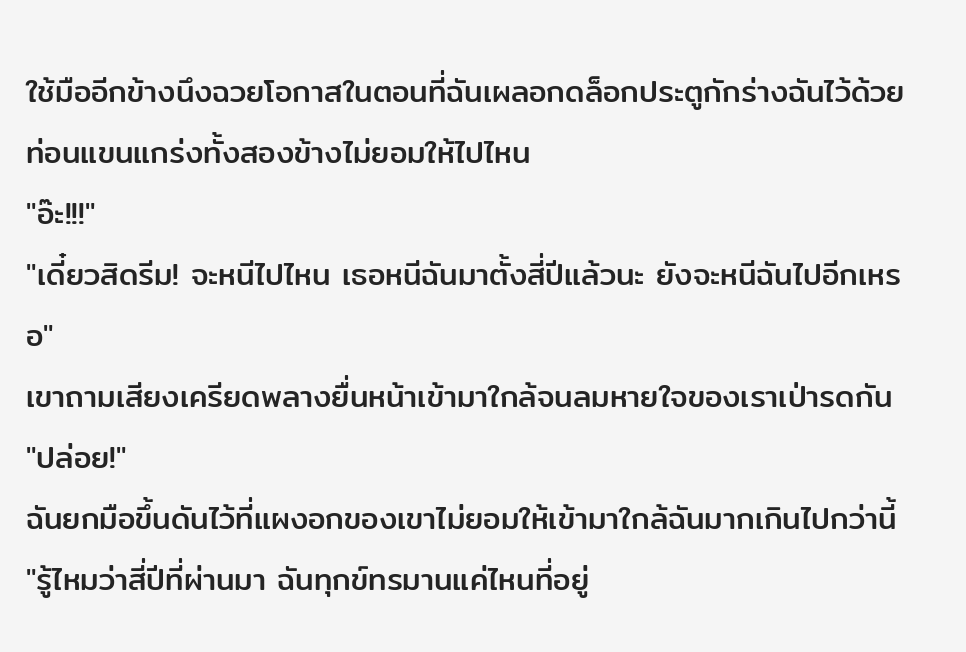ใช้มืออีกข้างนึงฉวยโอกาสในตอนที่ฉันเผลอกดล็อกประตูกักร่างฉันไว้ด้วยท่อนแขนแกร่งทั้งสองข้างไม่ยอมให้ไปไหน
"อ๊ะ!!!"
"เดี๋ยวสิดรีม! จะหนีไปไหน เธอหนีฉันมาตั้งสี่ปีแล้วนะ ยังจะหนีฉันไปอีกเหรอ"
เขาถามเสียงเครียดพลางยื่นหน้าเข้ามาใกล้จนลมหายใจของเราเป่ารดกัน
"ปล่อย!"
ฉันยกมือขึ้นดันไว้ที่แผงอกของเขาไม่ยอมให้เข้ามาใกล้ฉันมากเกินไปกว่านี้
"รู้ไหมว่าสี่ปีที่ผ่านมา ฉันทุกข์ทรมานแค่ไหนที่อยู่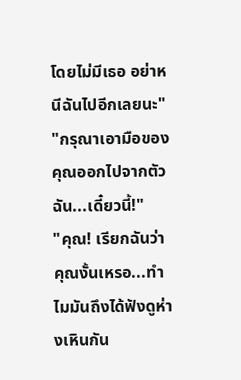โดยไม่มีเธอ อย่าหนีฉันไปอีกเลยนะ"
"กรุณาเอามือของคุณออกไปจากตัวฉัน...เดี๋ยวนี้!"
"คุณ! เรียกฉันว่าคุณงั้นเหรอ...ทำไมมันถึงได้ฟังดูห่างเหินกัน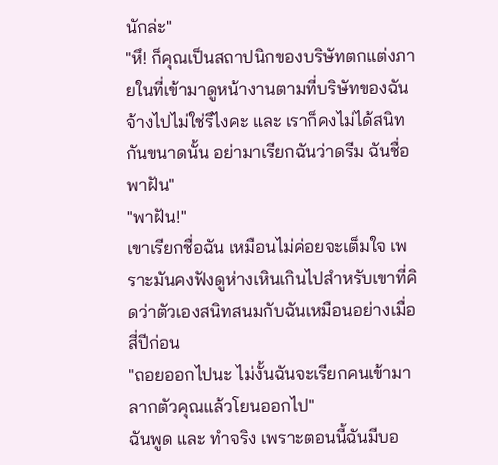นักล่ะ"
"หึ! ก็คุณเป็นสถาปนิกของบริษัทตกแต่งภายในที่เข้ามาดูหน้างานตามที่บริษัทของฉันจ้างไปไม่ใช่รึไงคะ และ เราก็คงไม่ได้สนิทกันขนาดนั้น อย่ามาเรียกฉันว่าดรีม ฉันชื่อพาฝัน"
"พาฝัน!"
เขาเรียกชื่อฉัน เหมือนไม่ค่อยจะเต็มใจ เพราะมันคงฟังดูห่างเหินเกินไปสำหรับเขาที่คิดว่าตัวเองสนิทสนมกับฉันเหมือนอย่างเมื่อสี่ปีก่อน
"ถอยออกไปนะ ไม่งั้นฉันจะเรียกคนเข้ามาลากตัวคุณแล้วโยนออกไป"
ฉันพูด และ ทำจริง เพราะตอนนี้ฉันมีบอ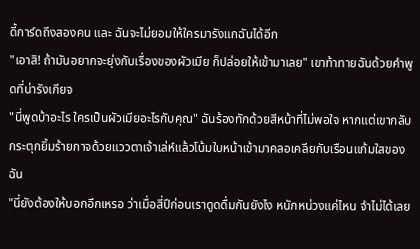ดี้การ์ดถึงสองคน และ ฉันจะไม่ยอมให้ใครมารังแกฉันได้อีก
"เอาสิ! ถ้ามันอยากจะยุ่งกับเรื่องของผัวเมีย ก็ปล่อยให้เข้ามาเลย" เขาท้าทายฉันด้วยคำพูดที่น่ารังเกียจ
"นี่พูดบ้าอะไร ใครเป็นผัวเมียอะไรกับคุณ" ฉันร้องทักด้วยสีหน้าที่ไม่พอใจ หากแต่เขากลับกระตุกยิ้มร้ายกาจด้วยแววตาเจ้าเล่ห์แล้วโน้มใบหน้าเข้ามาคลอเคลียกับเรือนแก้มใสของฉัน
"นี่ยังต้องให้บอกอีกเหรอ ว่าเมื่อสี่ปีก่อนเราดูดดื่มกันยังไง หนักหน่วงแค่ไหน จำไม่ได้เลย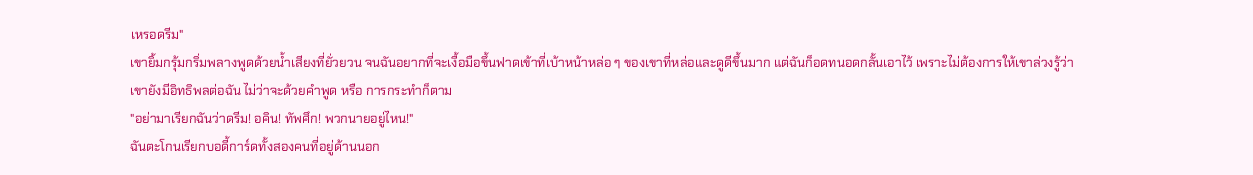เหรอดรีม"
เขายิ้มกรุ้มกริ่มพลางพูดด้วยน้ำเสียงที่ยั่วยวน จนฉันอยากที่จะเงื้อมือขึ้นฟาดเข้าที่เบ้าหน้าหล่อ ๆ ของเขาที่หล่อและดูดีขึ้นมาก แต่ฉันก็อดทนอดกลั้นเอาไว้ เพราะไม่ต้องการให้เขาล่วงรู้ว่าเขายังมีอิทธิพลต่อฉัน ไม่ว่าจะด้วยคำพูด หรือ การกระทำก็ตาม
"อย่ามาเรียกฉันว่าดรีม! อคิน! ทัพศึก! พวกนายอยู่ไหน!"
ฉันตะโกนเรียกบอดี้การ์ดทั้งสองคนที่อยู่ด้านนอก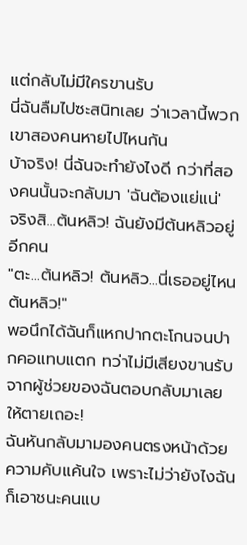แต่กลับไม่มีใครขานรับ
นี่ฉันลืมไปซะสนิทเลย ว่าเวลานี้พวกเขาสองคนหายไปไหนกัน
บ้าจริง! นี่ฉันจะทำยังไงดี กว่าที่สองคนนั้นจะกลับมา 'ฉันต้องแย่แน่'
จริงสิ...ต้นหลิว! ฉันยังมีต้นหลิวอยู่อีกคน
"ตะ...ต้นหลิว! ต้นหลิว...นี่เธออยู่ไหนต้นหลิว!"
พอนึกได้ฉันก็แหกปากตะโกนจนปากคอแทบแตก ทว่าไม่มีเสียงขานรับจากผู้ช่วยของฉันตอบกลับมาเลย ให้ตายเถอะ!
ฉันหันกลับมามองคนตรงหน้าด้วยความคับแค้นใจ เพราะไม่ว่ายังไงฉันก็เอาชนะคนแบ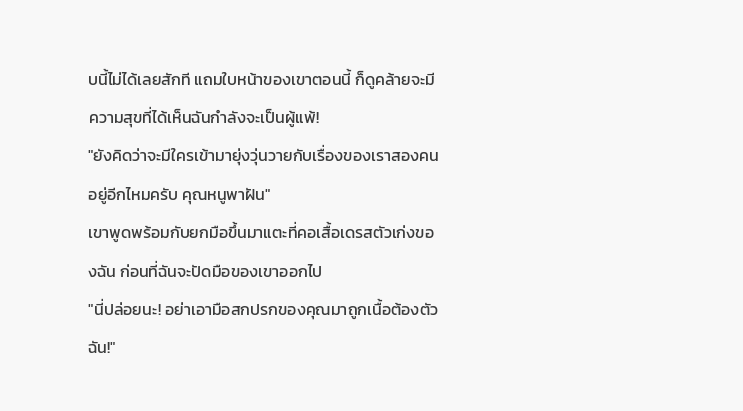บนี้ไม่ได้เลยสักที แถมใบหน้าของเขาตอนนี้ ก็ดูคล้ายจะมีความสุขที่ได้เห็นฉันกำลังจะเป็นผู้แพ้!
"ยังคิดว่าจะมีใครเข้ามายุ่งวุ่นวายกับเรื่องของเราสองคนอยู่อีกไหมครับ คุณหนูพาฝัน"
เขาพูดพร้อมกับยกมือขึ้นมาแตะที่คอเสื้อเดรสตัวเก่งของฉัน ก่อนที่ฉันจะปัดมือของเขาออกไป
"นี่ปล่อยนะ! อย่าเอามือสกปรกของคุณมาถูกเนื้อต้องตัวฉัน!"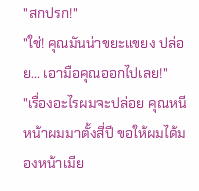"สกปรก!"
"ใช่! คุณมันน่าขยะแขยง ปล่อย... เอามือคุณออกไปเลย!"
"เรื่องอะไรผมจะปล่อย คุณหนีหน้าผมมาตั้งสี่ปี ขอให้ผมได้มองหน้าเมีย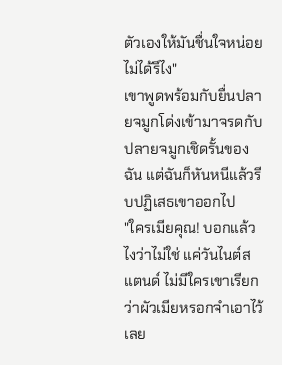ตัวเองให้มันชื่นใจหน่อยไม่ได้รึไง"
เขาพูดพร้อมกับยื่นปลายจมูกโด่งเข้ามาจรดกับปลายจมูกเชิดรั้นของฉัน แต่ฉันก็หันหนีแล้วรีบปฏิเสธเขาออกไป
"ใครเมียคุณ! บอกแล้วไงว่าไม่ใช่ แค่วันไนต์สแตนด์ ไม่มีใครเขาเรียกว่าผัวเมียหรอกจำเอาไว้เลย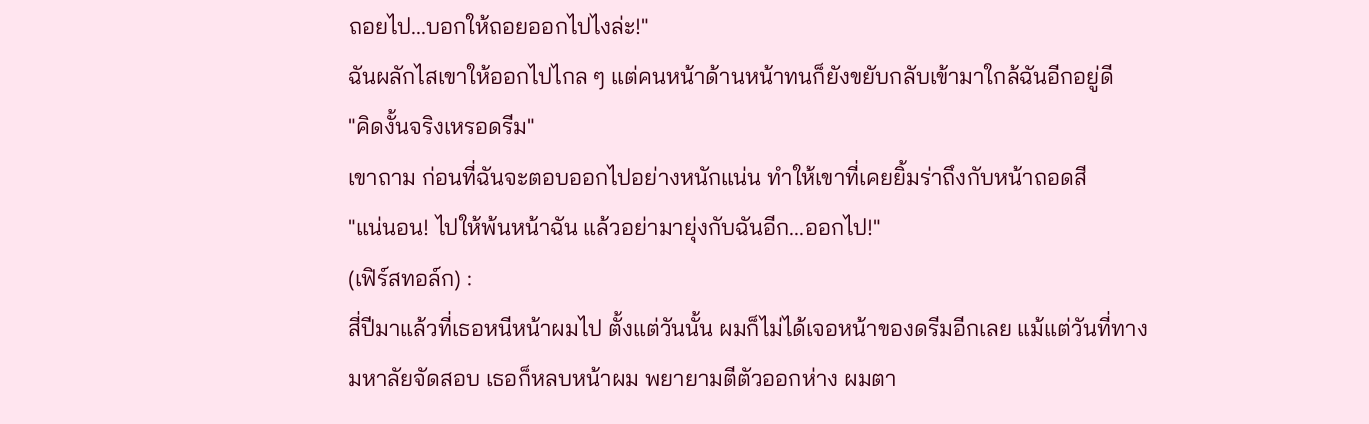ถอยไป...บอกให้ถอยออกไปไงล่ะ!"
ฉันผลักไสเขาให้ออกไปไกล ๆ แต่คนหน้าด้านหน้าทนก็ยังขยับกลับเข้ามาใกล้ฉันอีกอยู่ดี
"คิดงั้นจริงเหรอดรีม"
เขาถาม ก่อนที่ฉันจะตอบออกไปอย่างหนักแน่น ทำให้เขาที่เคยยิ้มร่าถึงกับหน้าถอดสี
"แน่นอน! ไปให้พ้นหน้าฉัน แล้วอย่ามายุ่งกับฉันอีก...ออกไป!"
(เฟิร์สทอล์ก) :
สี่ปีมาแล้วที่เธอหนีหน้าผมไป ตั้งแต่วันนั้น ผมก็ไม่ได้เจอหน้าของดรีมอีกเลย แม้แต่วันที่ทางมหาลัยจัดสอบ เธอก็หลบหน้าผม พยายามตีตัวออกห่าง ผมตา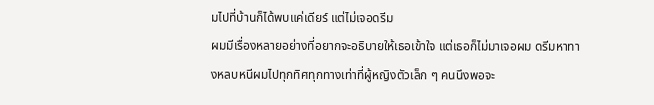มไปที่บ้านก็ได้พบแค่เดียร์ แต่ไม่เจอดรีม
ผมมีเรื่องหลายอย่างที่อยากจะอธิบายให้เธอเข้าใจ แต่เธอก็ไม่มาเจอผม ดรีมหาทางหลบหนีผมไปทุกทิศทุกทางเท่าที่ผู้หญิงตัวเล็ก ๆ คนนึงพอจะ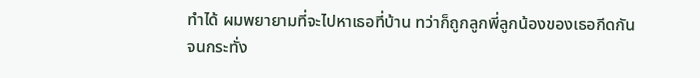ทำได้ ผมพยายามที่จะไปหาเธอที่บ้าน ทว่าก็ถูกลูกพี่ลูกน้องของเธอกีดกัน
จนกระทั่ง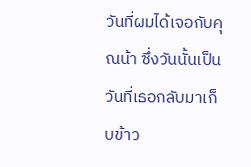วันที่ผมได้เจอกับคุณน้า ซึ่งวันนั้นเป็นวันที่เธอกลับมาเก็บข้าว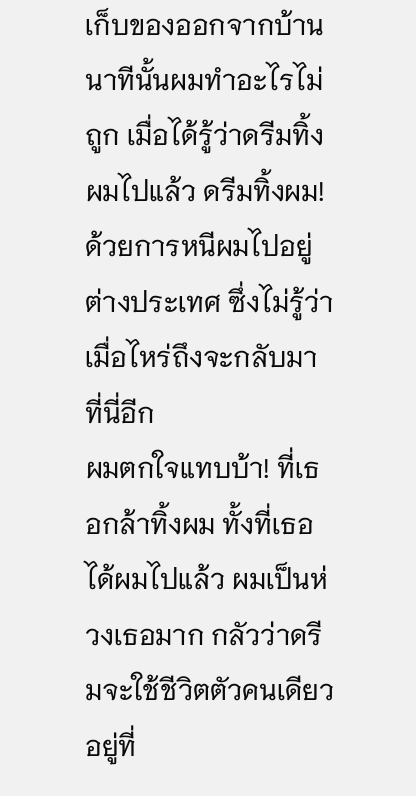เก็บของออกจากบ้าน นาทีนั้นผมทำอะไรไม่ถูก เมื่อได้รู้ว่าดรีมทิ้งผมไปแล้ว ดรีมทิ้งผม! ด้วยการหนีผมไปอยู่ต่างประเทศ ซึ่งไม่รู้ว่าเมื่อไหร่ถึงจะกลับมาที่นี่อีก
ผมตกใจแทบบ้า! ที่เธอกล้าทิ้งผม ทั้งที่เธอได้ผมไปแล้ว ผมเป็นห่วงเธอมาก กลัวว่าดรีมจะใช้ชีวิตตัวคนเดียวอยู่ที่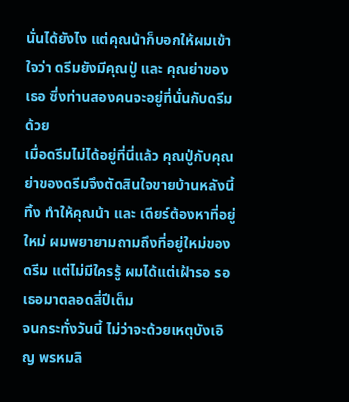นั่นได้ยังไง แต่คุณน้าก็บอกให้ผมเข้าใจว่า ดรีมยังมีคุณปู่ และ คุณย่าของเธอ ซึ่งท่านสองคนจะอยู่ที่นั่นกับดรีมด้วย
เมื่อดรีมไม่ได้อยู่ที่นี่แล้ว คุณปู่กับคุณย่าของดรีมจึงตัดสินใจขายบ้านหลังนี้ทิ้ง ทำให้คุณน้า และ เดียร์ต้องหาที่อยู่ใหม่ ผมพยายามถามถึงที่อยู่ใหม่ของดรีม แต่ไม่มีใครรู้ ผมได้แต่เฝ้ารอ รอเธอมาตลอดสี่ปีเต็ม
จนกระทั่งวันนี้ ไม่ว่าจะด้วยเหตุบังเอิญ พรหมลิ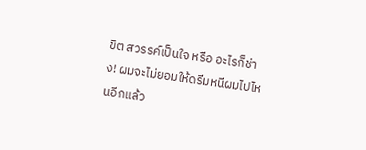ขิต สวรรค์เป็นใจ หรือ อะไรก็ช่าง! ผมจะไม่ยอมให้ดรีมหนีผมไปไหนอีกแล้ว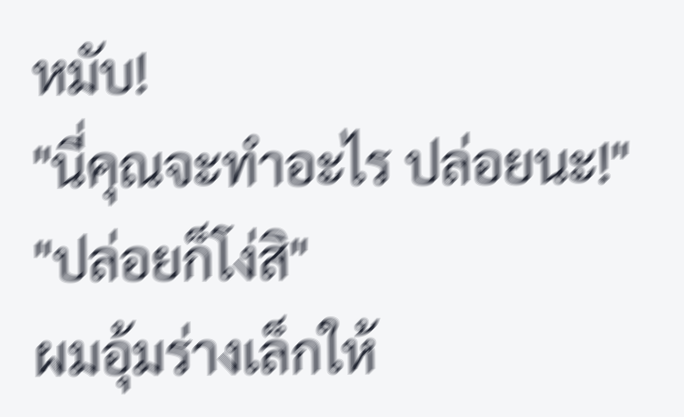หมับ!
"นี่คุณจะทำอะไร ปล่อยนะ!"
"ปล่อยก็โง่สิ"
ผมอุ้มร่างเล็กให้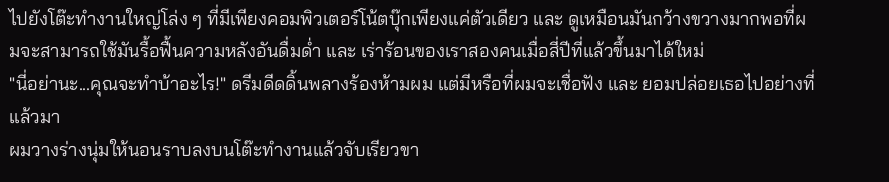ไปยังโต๊ะทำงานใหญ่โล่ง ๆ ที่มีเพียงคอมพิวเตอร์โน้ตบุ๊กเพียงแค่ตัวเดียว และ ดูเหมือนมันกว้างขวางมากพอที่ผมจะสามารถใช้มันรื้อฟื้นความหลังอันดื่มด่ำ และ เร่าร้อนของเราสองคนเมื่อสี่ปีที่แล้วขึ้นมาได้ใหม่
"นี่อย่านะ...คุณจะทำบ้าอะไร!" ดรีมดีดดิ้นพลางร้องห้ามผม แต่มีหรือที่ผมจะเชื่อฟัง และ ยอมปล่อยเธอไปอย่างที่แล้วมา
ผมวางร่างนุ่มให้นอนราบลงบนโต๊ะทำงานแล้วจับเรียวขา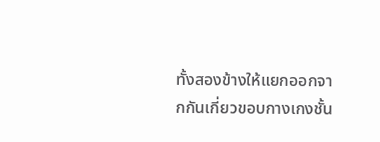ทั้งสองข้างให้แยกออกจากกันเกี่ยวขอบกางเกงชั้น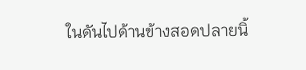ในดันไปด้านข้างสอดปลายนิ้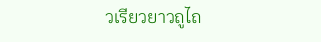วเรียวยาวถูไถ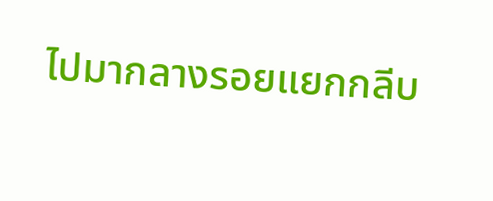ไปมากลางรอยแยกกลีบ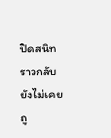ปิดสนิทราวกลับยังไม่เคยถู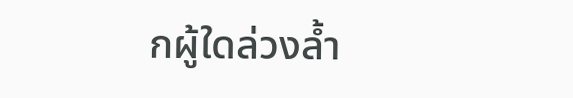กผู้ใดล่วงล้ำ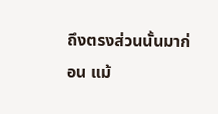ถึงตรงส่วนนั้นมาก่อน แม้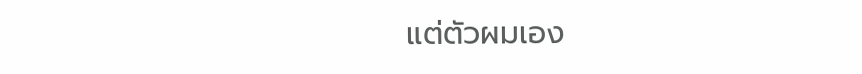แต่ตัวผมเอง